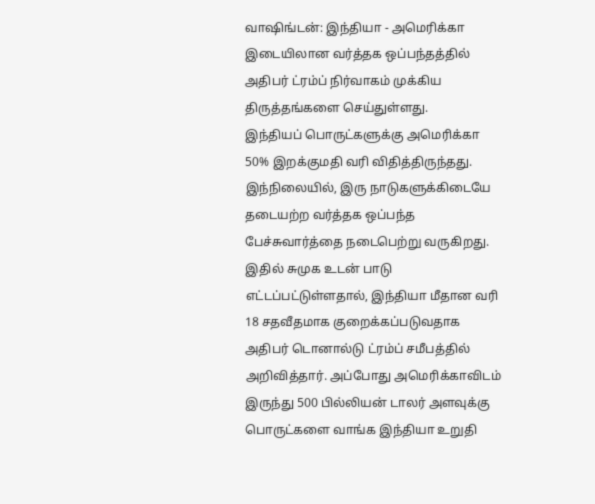வாஷிங்டன்: இந்தியா - அமெரிக்கா இடையிலான வர்த்தக ஒப்பந்தத்தில் அதிபர் ட்ரம்ப் நிர்வாகம் முக்கிய திருத்தங்களை செய்துள்ளது.
இந்தியப் பொருட்களுக்கு அமெரிக்கா 50% இறக்குமதி வரி விதித்திருந்தது. இந்நிலையில், இரு நாடுகளுக்கிடையே தடையற்ற வர்த்தக ஒப்பந்த பேச்சுவார்த்தை நடைபெற்று வருகிறது. இதில் சுமுக உடன் பாடு எட்டப்பட்டுள்ளதால், இந்தியா மீதான வரி 18 சதவீதமாக குறைக்கப்படுவதாக அதிபர் டொனால்டு ட்ரம்ப் சமீபத்தில் அறிவித்தார். அப்போது அமெரிக்காவிடம் இருந்து 500 பில்லியன் டாலர் அளவுக்கு பொருட்களை வாங்க இந்தியா உறுதி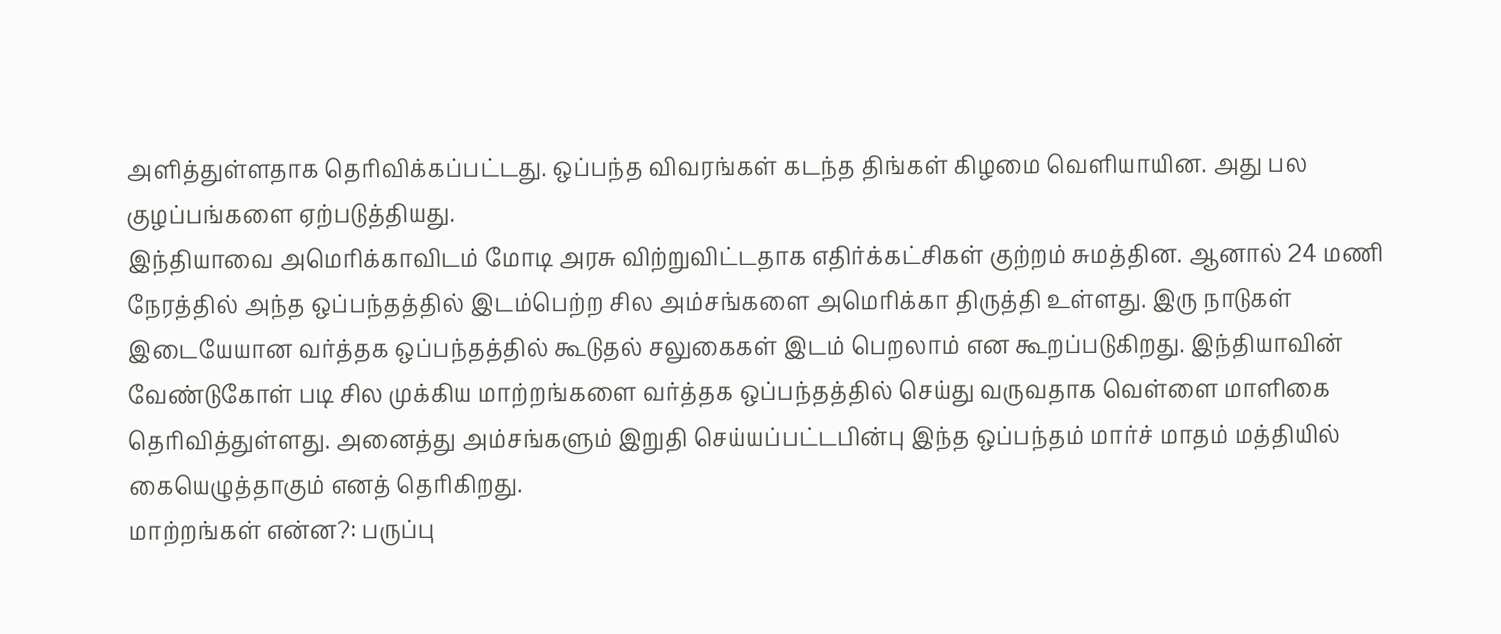அளித்துள்ளதாக தெரிவிக்கப்பட்டது. ஒப்பந்த விவரங்கள் கடந்த திங்கள் கிழமை வெளியாயின. அது பல குழப்பங்களை ஏற்படுத்தியது.
இந்தியாவை அமெரிக்காவிடம் மோடி அரசு விற்றுவிட்டதாக எதிர்க்கட்சிகள் குற்றம் சுமத்தின. ஆனால் 24 மணி நேரத்தில் அந்த ஒப்பந்தத்தில் இடம்பெற்ற சில அம்சங்களை அமெரிக்கா திருத்தி உள்ளது. இரு நாடுகள் இடையேயான வர்த்தக ஒப்பந்தத்தில் கூடுதல் சலுகைகள் இடம் பெறலாம் என கூறப்படுகிறது. இந்தியாவின் வேண்டுகோள் படி சில முக்கிய மாற்றங்களை வர்த்தக ஒப்பந்தத்தில் செய்து வருவதாக வெள்ளை மாளிகை தெரிவித்துள்ளது. அனைத்து அம்சங்களும் இறுதி செய்யப்பட்டபின்பு இந்த ஒப்பந்தம் மார்ச் மாதம் மத்தியில் கையெழுத்தாகும் எனத் தெரிகிறது.
மாற்றங்கள் என்ன?: பருப்பு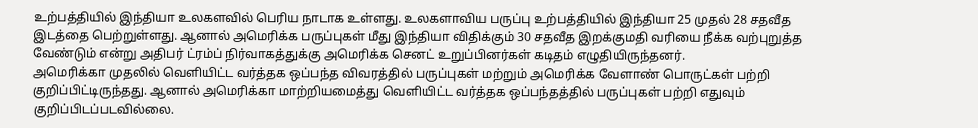உற்பத்தியில் இந்தியா உலகளவில் பெரிய நாடாக உள்ளது. உலகளாவிய பருப்பு உற்பத்தியில் இந்தியா 25 முதல் 28 சதவீத இடத்தை பெற்றுள்ளது. ஆனால் அமெரிக்க பருப்புகள் மீது இந்தியா விதிக்கும் 30 சதவீத இறக்குமதி வரியை நீக்க வற்புறுத்த வேண்டும் என்று அதிபர் ட்ரம்ப் நிர்வாகத்துக்கு அமெரிக்க செனட் உறுப்பினர்கள் கடிதம் எழுதியிருந்தனர்.
அமெரிக்கா முதலில் வெளியிட்ட வர்த்தக ஒப்பந்த விவரத்தில் பருப்புகள் மற்றும் அமெரிக்க வேளாண் பொருட்கள் பற்றி குறிப்பிட்டிருந்தது. ஆனால் அமெரிக்கா மாற்றியமைத்து வெளியிட்ட வர்த்தக ஒப்பந்தத்தில் பருப்புகள் பற்றி எதுவும் குறிப்பிடப்படவில்லை.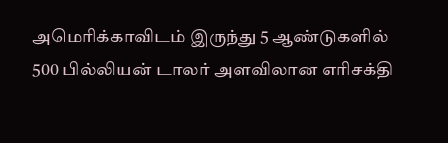அமெரிக்காவிடம் இருந்து 5 ஆண்டுகளில் 500 பில்லியன் டாலர் அளவிலான எரிசக்தி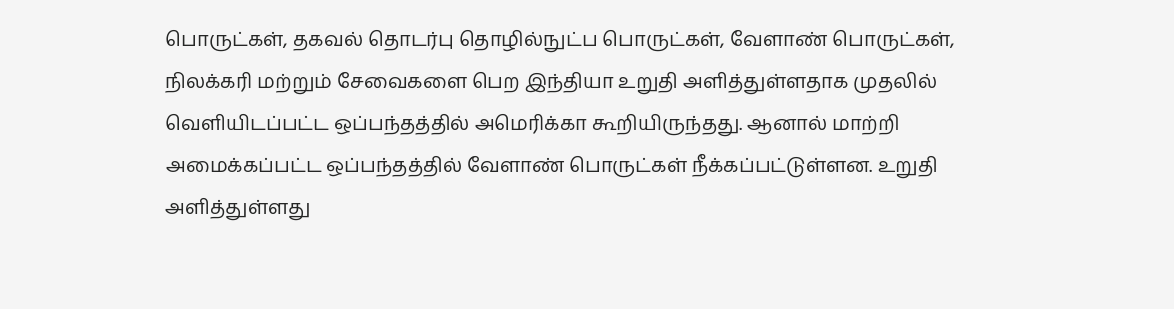பொருட்கள், தகவல் தொடர்பு தொழில்நுட்ப பொருட்கள், வேளாண் பொருட்கள், நிலக்கரி மற்றும் சேவைகளை பெற இந்தியா உறுதி அளித்துள்ளதாக முதலில் வெளியிடப்பட்ட ஒப்பந்தத்தில் அமெரிக்கா கூறியிருந்தது. ஆனால் மாற்றி அமைக்கப்பட்ட ஒப்பந்தத்தில் வேளாண் பொருட்கள் நீக்கப்பட்டுள்ளன. உறுதி அளித்துள்ளது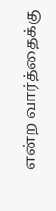என்ற வார்த்தைக்கு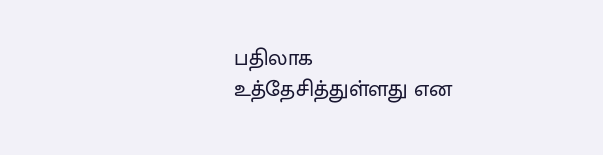பதிலாக உத்தேசித்துள்ளது என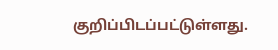குறிப்பிடப்பட்டுள்ளது.